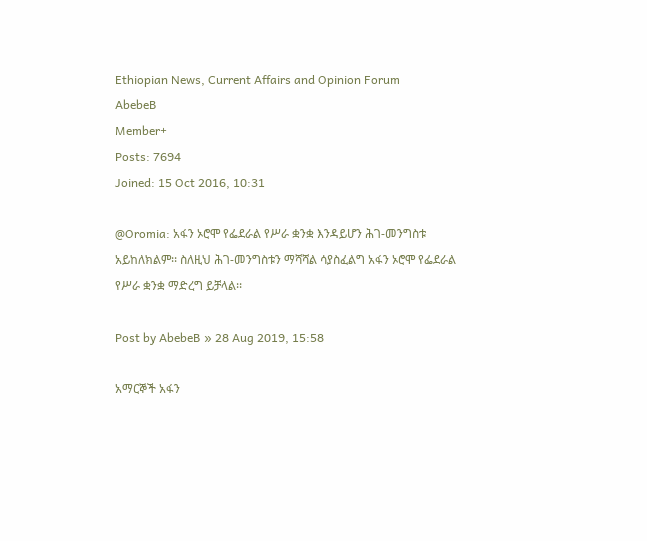Ethiopian News, Current Affairs and Opinion Forum
AbebeB
Member+
Posts: 7694
Joined: 15 Oct 2016, 10:31

@Oromia: አፋን ኦሮሞ የፌደራል የሥራ ቋንቋ እንዳይሆን ሕገ-መንግስቱ አይከለክልም፡፡ ስለዚህ ሕገ-መንግስቱን ማሻሻል ሳያስፈልግ አፋን ኦሮሞ የፌደራል የሥራ ቋንቋ ማድረግ ይቻላል፡፡

Post by AbebeB » 28 Aug 2019, 15:58

አማርኞች አፋን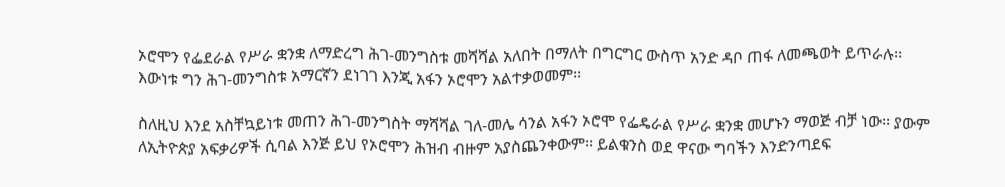ኦሮሞን የፌደራል የሥራ ቋንቋ ለማድረግ ሕገ-መንግስቱ መሻሻል አለበት በማለት በግርግር ውስጥ አንድ ዳቦ ጠፋ ለመጫወት ይጥራሉ፡፡ እውነቱ ግን ሕገ-መንግስቱ አማርኛን ደነገገ እንጂ አፋን ኦሮሞን አልተቃወመም፡፡

ስለዚህ እንደ አስቸኳይነቱ መጠን ሕገ-መንግስት ማሻሻል ገለ-መሌ ሳንል አፋን ኦሮሞ የፌዴራል የሥራ ቋንቋ መሆኑን ማወጅ ብቻ ነው፡፡ ያውም ለኢትዮጵያ አፍቃሪዎች ሲባል እንጅ ይህ የኦሮሞን ሕዝብ ብዙም አያስጨንቀውም፡፡ ይልቁንስ ወደ ዋናው ግባችን እንድንጣደፍ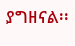ያግዘናል፡፡